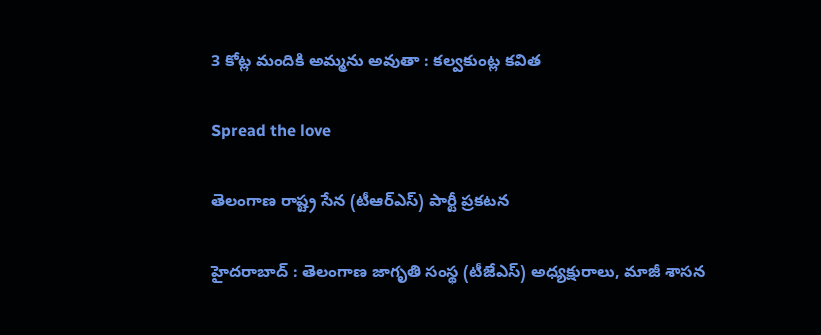3 కోట్ల మందికి అమ్మ‌ను అవుతా : క‌ల్వ‌కుంట్ల క‌విత

Spread the love

తెలంగాణ రాష్ట్ర సేన (టీఆర్ఎస్) పార్టీ ప్ర‌క‌ట‌న

హైద‌రాబాద్ : తెలంగాణ జాగృతి సంస్థ (టీజేఎస్) అధ్య‌క్షురాలు, మాజీ శాస‌న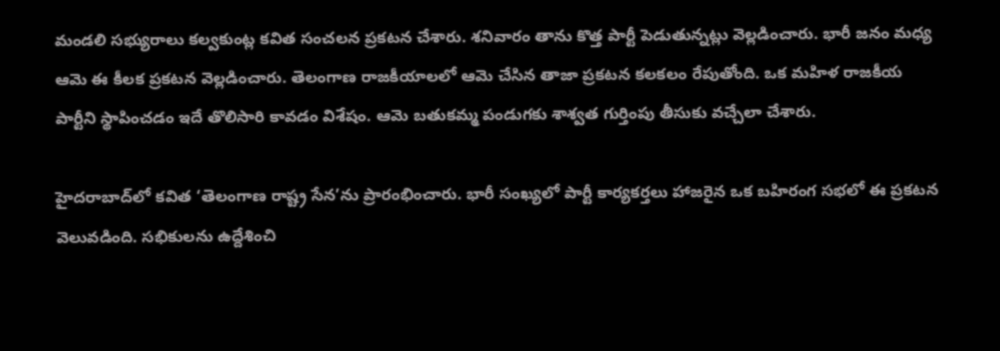మండ‌లి స‌భ్యురాలు క‌ల్వ‌కుంట్ల క‌విత సంచ‌ల‌న ప్ర‌క‌ట‌న చేశారు. శ‌నివారం తాను కొత్త పార్టీ పెడుతున్న‌ట్లు వెల్ల‌డించారు. భారీ జ‌నం మ‌ధ్య ఆమె ఈ కీల‌క ప్ర‌క‌ట‌న వెల్ల‌డించారు. తెలంగాణ రాజ‌కీయాల‌లో ఆమె చేసిన తాజా ప్ర‌క‌ట‌న క‌ల‌క‌లం రేపుతోంది. ఒక మ‌హిళ రాజ‌కీయ పార్టీని స్థాపించ‌డం ఇదే తొలిసారి కావ‌డం విశేషం. ఆమె బ‌తుక‌మ్మ పండుగ‌కు శాశ్వ‌త గుర్తింపు తీసుకు వ‌చ్చేలా చేశారు.

హైదరాబాద్‌లో కవిత ‘తెలంగాణ రాష్ట్ర సేన’ను ప్రారంభించారు. భారీ సంఖ్యలో పార్టీ కార్యకర్తలు హాజరైన ఒక బహిరంగ సభలో ఈ ప్రకటన వెలువడింది. సభికులను ఉద్దేశించి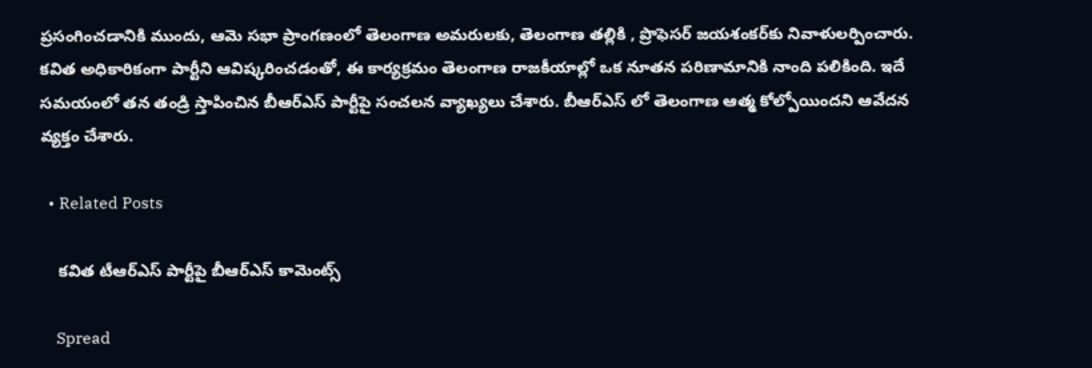ప్రసంగించడానికి ముందు, ఆమె సభా ప్రాంగణంలో తెలంగాణ అమరులకు, తెలంగాణ తల్లికి , ప్రొఫెసర్ జయశంకర్‌కు నివాళులర్పించారు.
కవిత అధికారికంగా పార్టీని ఆవిష్కరించడంతో, ఈ కార్యక్రమం తెలంగాణ రాజకీయాల్లో ఒక నూతన పరిణామానికి నాంది పలికింది. ఇదే స‌మ‌యంలో త‌న తండ్రి స్తాపించిన బీఆర్ఎస్ పార్టీపై సంచ‌ల‌న వ్యాఖ్య‌లు చేశారు. బీఆర్ఎస్ లో తెలంగాణ ఆత్మ కోల్పోయింద‌ని ఆవేద‌న వ్య‌క్తం చేశారు.

  • Related Posts

    క‌విత టీఆర్ఎస్ పార్టీపై బీఆర్ఎస్ కామెంట్స్

    Spread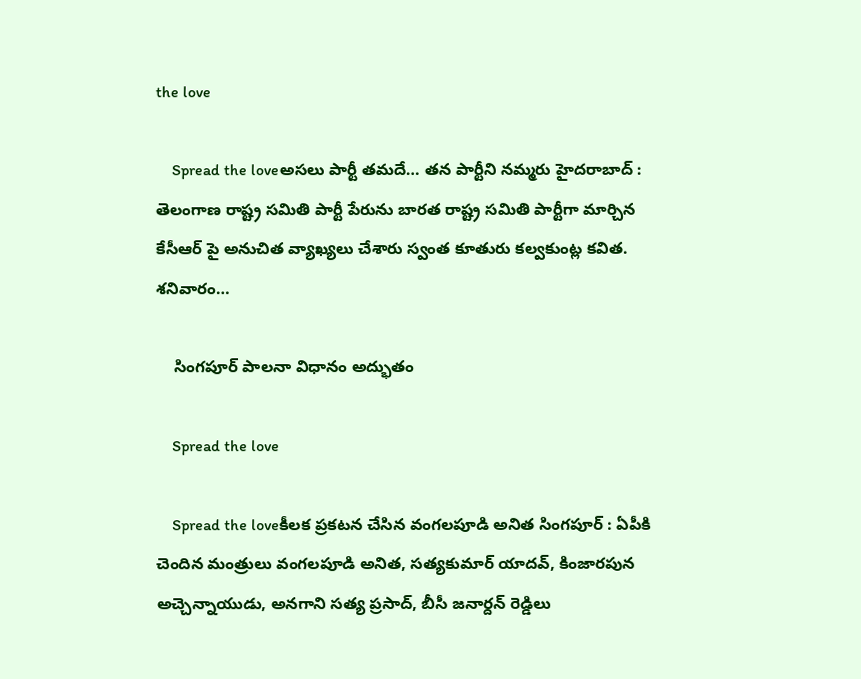the love

    Spread the loveఅస‌లు పార్టీ త‌మ‌దే… త‌న పార్టీని న‌మ్మ‌రు హైద‌రాబాద్ : తెలంగాణ రాష్ట్ర స‌మితి పార్టీ పేరును బార‌త రాష్ట్ర స‌మితి పార్టీగా మార్చిన కేసీఆర్ పై అనుచిత వ్యాఖ్య‌లు చేశారు స్వంత కూతురు క‌ల్వ‌కుంట్ల క‌విత‌. శ‌నివారం…

    సింగ‌పూర్ పాల‌నా విధానం అద్భుతం

    Spread the love

    Spread the loveకీల‌క ప్ర‌క‌ట‌న చేసిన వంగ‌ల‌పూడి అనిత సింగ‌పూర్ : ఏపీకి చెందిన మంత్రులు వంగ‌ల‌పూడి అనిత‌, స‌త్య‌కుమార్ యాద‌వ్, కింజార‌పున అచ్చెన్నాయుడు, అన‌గాని స‌త్య ప్ర‌సాద్, బీసీ జ‌నార్ద‌న్ రెడ్డిలు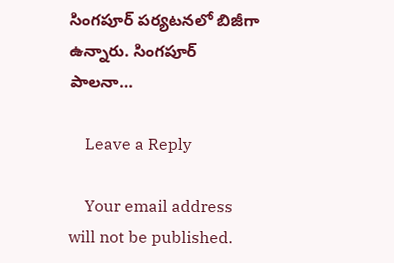సింగ‌పూర్ ప‌ర్య‌ట‌న‌లో బిజీగా ఉన్నారు. సింగ‌పూర్ పాల‌నా…

    Leave a Reply

    Your email address will not be published.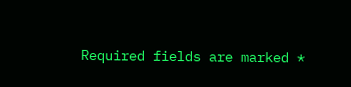Required fields are marked *